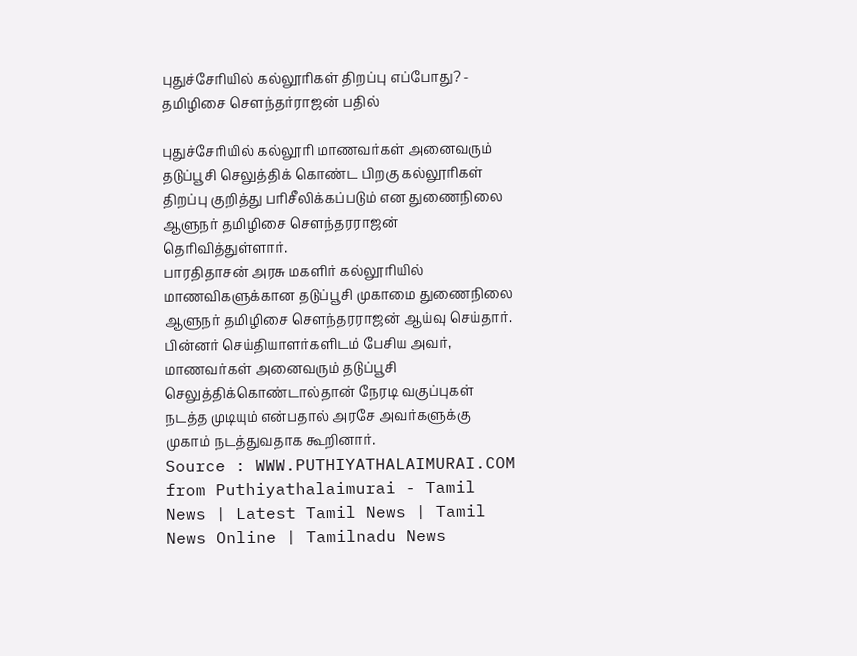புதுச்சேரியில் கல்லூரிகள் திறப்பு எப்போது? - தமிழிசை சௌந்தர்ராஜன் பதில்

புதுச்சேரியில் கல்லூரி மாணவர்கள் அனைவரும் தடுப்பூசி செலுத்திக் கொண்ட பிறகு கல்லூரிகள் திறப்பு குறித்து பரிசீலிக்கப்படும் என துணைநிலை ஆளுநர் தமிழிசை சௌந்தரராஜன் தெரிவித்துள்ளார்.
பாரதிதாசன் அரசு மகளிர் கல்லூரியில் மாணவிகளுக்கான தடுப்பூசி முகாமை துணைநிலை ஆளுநர் தமிழிசை செளந்தரராஜன் ஆய்வு செய்தார். பின்னர் செய்தியாளர்களிடம் பேசிய அவர், மாணவர்கள் அனைவரும் தடுப்பூசி செலுத்திக்கொண்டால்தான் நேரடி வகுப்புகள் நடத்த முடியும் என்பதால் அரசே அவர்களுக்கு முகாம் நடத்துவதாக கூறினார்.
Source : WWW.PUTHIYATHALAIMURAI.COM
from Puthiyathalaimurai - Tamil News | Latest Tamil News | Tamil News Online | Tamilnadu News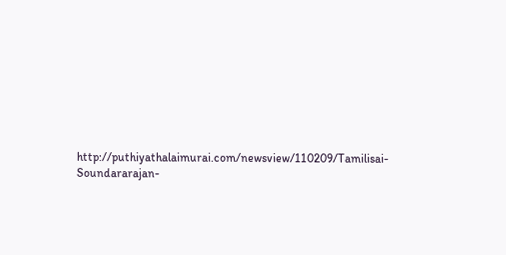http://puthiyathalaimurai.com/newsview/110209/Tamilisai-Soundararajan-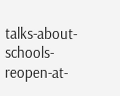talks-about-schools-reopen-at-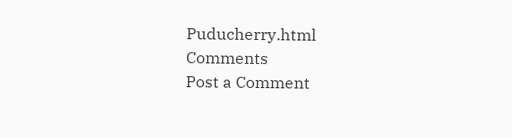Puducherry.html
Comments
Post a Comment